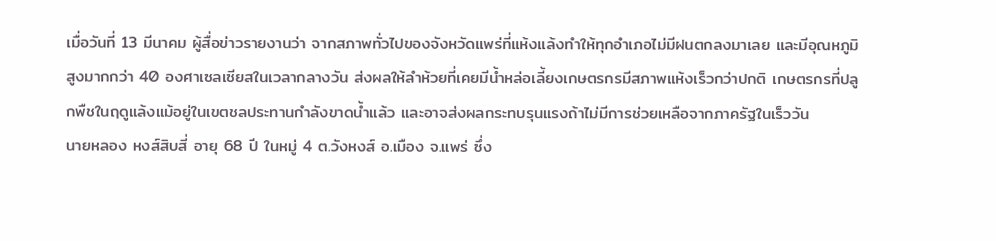เมื่อวันที่ 13 มีนาคม ผู้สื่อข่าวรายงานว่า จากสภาพทั่วไปของจังหวัดแพร่ที่แห้งแล้งทำให้ทุกอำเภอไม่มีฝนตกลงมาเลย และมีอุณหภูมิสูงมากกว่า 40 องศาเซลเซียสในเวลากลางวัน ส่งผลให้ลำห้วยที่เคยมีน้ำหล่อเลี้ยงเกษตรกรมีสภาพแห้งเร็วกว่าปกติ เกษตรกรที่ปลูกพืชในฤดูแล้งแม้อยู่ในเขตชลประทานกำลังขาดน้ำแล้ว และอาจส่งผลกระทบรุนแรงถ้าไม่มีการช่วยเหลือจากภาครัฐในเร็ววัน
นายหลอง หงส์สิบสี่ อายุ 68 ปี ในหมู่ 4 ต.วังหงส์ อ.เมือง จ.แพร่ ซึ่ง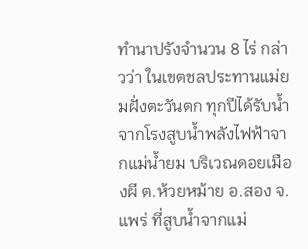ทำนาปรังจำนวน 8 ไร่ กล่าวว่า ในเขตชลประทานแม่ยมฝั่งตะวันตก ทุกปีได้รับน้ำจากโรงสูบน้ำพลังไฟฟ้าจากแม่น้ำยม บริเวณดอยเมืองผี ต.ห้วยหม้าย อ.สอง จ.แพร่ ที่สูบน้ำจากแม่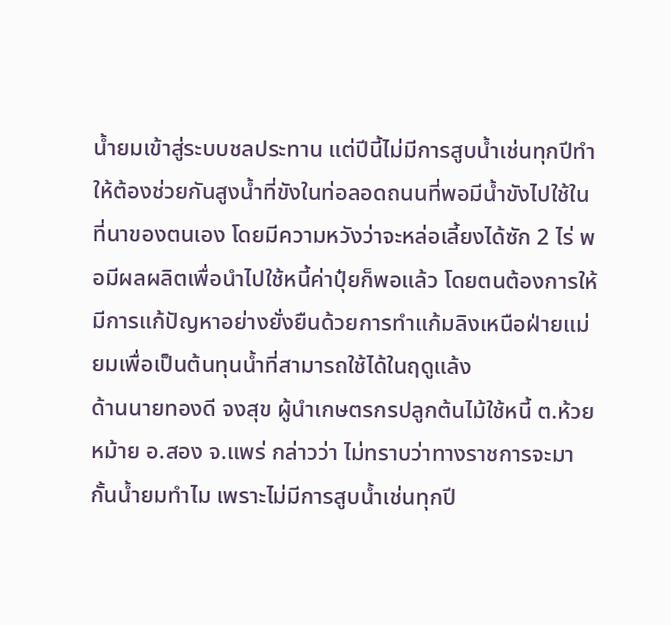น้ำยมเข้าสู่ระบบชลประทาน แต่ปีนี้ไม่มีการสูบน้ำเช่นทุกปีทำให้ต้องช่วยกันสูงน้ำที่ขังในท่อลอดถนนที่พอมีน้ำขังไปใช้ในที่นาของตนเอง โดยมีความหวังว่าจะหล่อเลี้ยงได้ซัก 2 ไร่ พอมีผลผลิตเพื่อนำไปใช้หนี้ค่าปุ๋ยก็พอแล้ว โดยตนต้องการให้มีการแก้ปัญหาอย่างยั่งยืนด้วยการทำแก้มลิงเหนือฝ่ายแม่ยมเพื่อเป็นต้นทุนน้ำที่สามารถใช้ได้ในฤดูแล้ง
ด้านนายทองดี จงสุข ผู้นำเกษตรกรปลูกต้นไม้ใช้หนี้ ต.ห้วยหม้าย อ.สอง จ.แพร่ กล่าวว่า ไม่ทราบว่าทางราชการจะมากั้นน้ำยมทำไม เพราะไม่มีการสูบน้ำเช่นทุกปี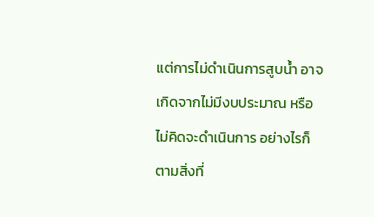แต่การไม่ดำเนินการสูบน้ำ อาจเกิดจากไม่มีงบประมาณ หรือไม่คิดจะดำเนินการ อย่างไรก็ตามสิ่งที่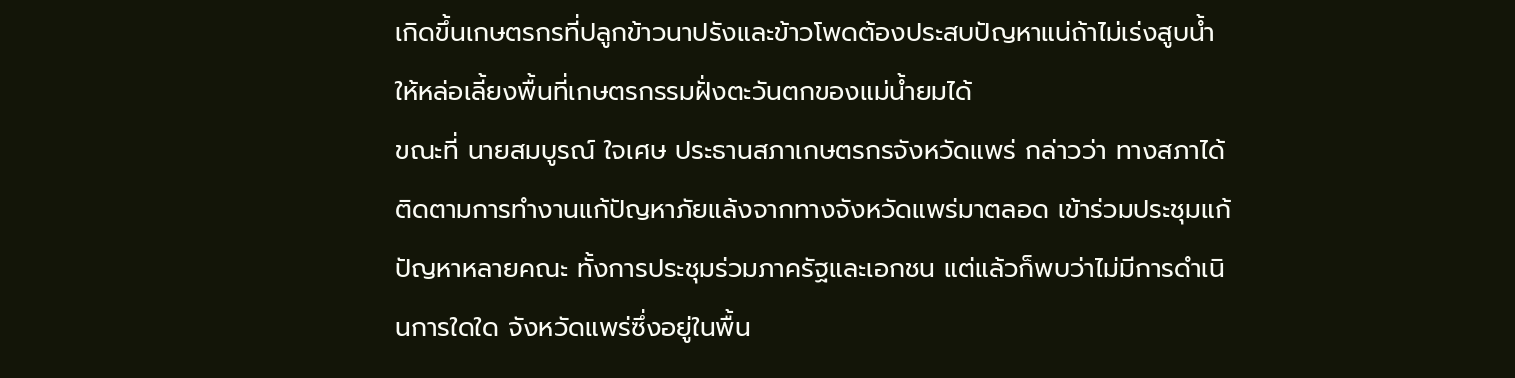เกิดขึ้นเกษตรกรที่ปลูกข้าวนาปรังและข้าวโพดต้องประสบปัญหาแน่ถ้าไม่เร่งสูบน้ำให้หล่อเลี้ยงพื้นที่เกษตรกรรมฝั่งตะวันตกของแม่น้ำยมได้
ขณะที่ นายสมบูรณ์ ใจเศษ ประธานสภาเกษตรกรจังหวัดแพร่ กล่าวว่า ทางสภาได้ติดตามการทำงานแก้ปัญหาภัยแล้งจากทางจังหวัดแพร่มาตลอด เข้าร่วมประชุมแก้ปัญหาหลายคณะ ทั้งการประชุมร่วมภาครัฐและเอกชน แต่แล้วก็พบว่าไม่มีการดำเนินการใดใด จังหวัดแพร่ซึ่งอยู่ในพื้น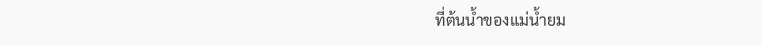ที่ต้นน้ำของแม่น้ำยม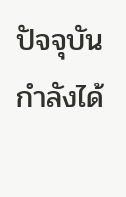ปัจจุบันกำลังได้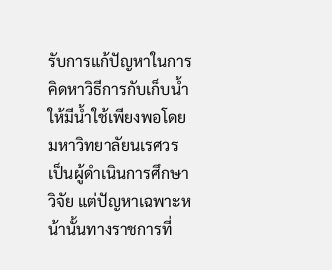รับการแก้ปัญหาในการคิดหาวิธีการกับเก็บน้ำให้มีน้ำใช้เพียงพอโดยมหาวิทยาลัยนเรศวรเป็นผู้ดำเนินการศึกษาวิจัย แต่ปัญหาเฉพาะหน้านั้นทางราชการที่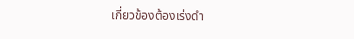เกี่ยวข้องต้องเร่งดำ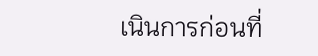เนินการก่อนที่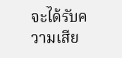จะได้รับความเสีย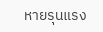หายรุนแรง